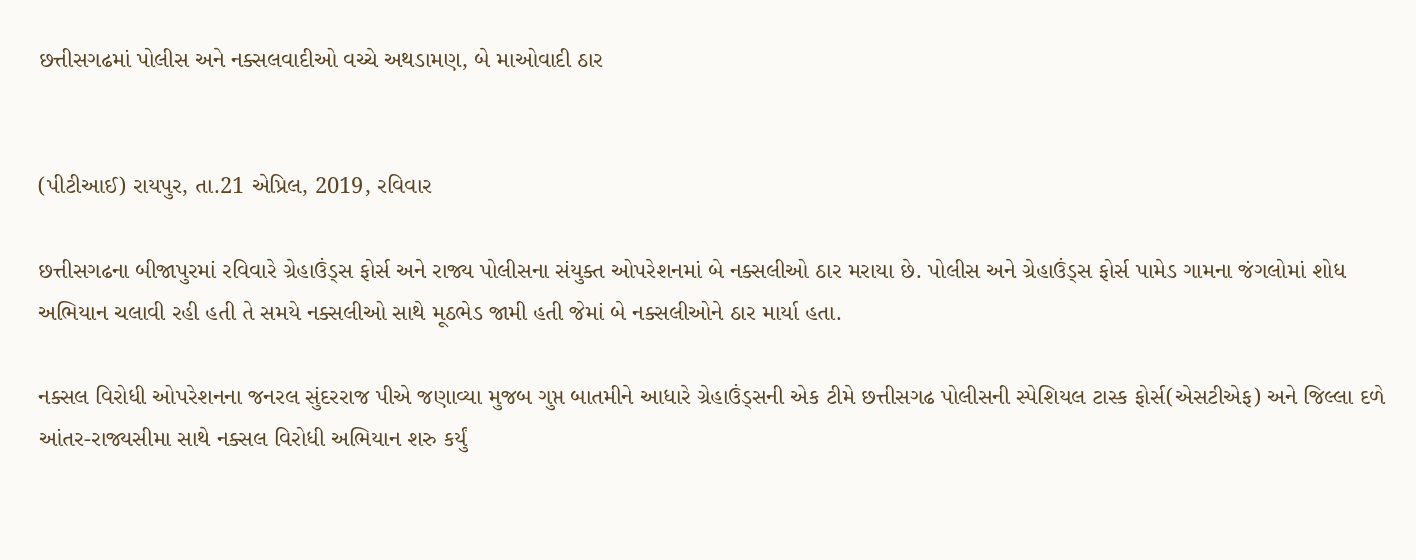છત્તીસગઢમાં પોલીસ અને નક્સલવાદીઓ વચ્ચે અથડામણ, બે માઓવાદી ઠાર


(પીટીઆઈ) રાયપુર, તા.21 એપ્રિલ, 2019, રવિવાર

છત્તીસગઢના બીજાપુરમાં રવિવારે ગ્રેહાઉંડ્સ ફોર્સ અને રાજ્ય પોલીસના સંયુક્ત ઓપરેશનમાં બે નક્સલીઓ ઠાર મરાયા છે. પોલીસ અને ગ્રેહાઉંડ્સ ફોર્સ પામેડ ગામના જંગલોમાં શોધ અભિયાન ચલાવી રહી હતી તે સમયે નક્સલીઓ સાથે મૂઠભેડ જામી હતી જેમાં બે નક્સલીઓને ઠાર માર્યા હતા.

નક્સલ વિરોધી ઓપરેશનના જનરલ સુંદરરાજ પીએ જણાવ્યા મુજબ ગુપ્ત બાતમીને આધારે ગ્રેહાઉંડ્સની એક ટીમે છત્તીસગઢ પોલીસની સ્પેશિયલ ટાસ્ક ફોર્સ(એસટીએફ) અને જિલ્લા દળે આંતર-રાજ્યસીમા સાથે નક્સલ વિરોધી અભિયાન શરુ કર્યું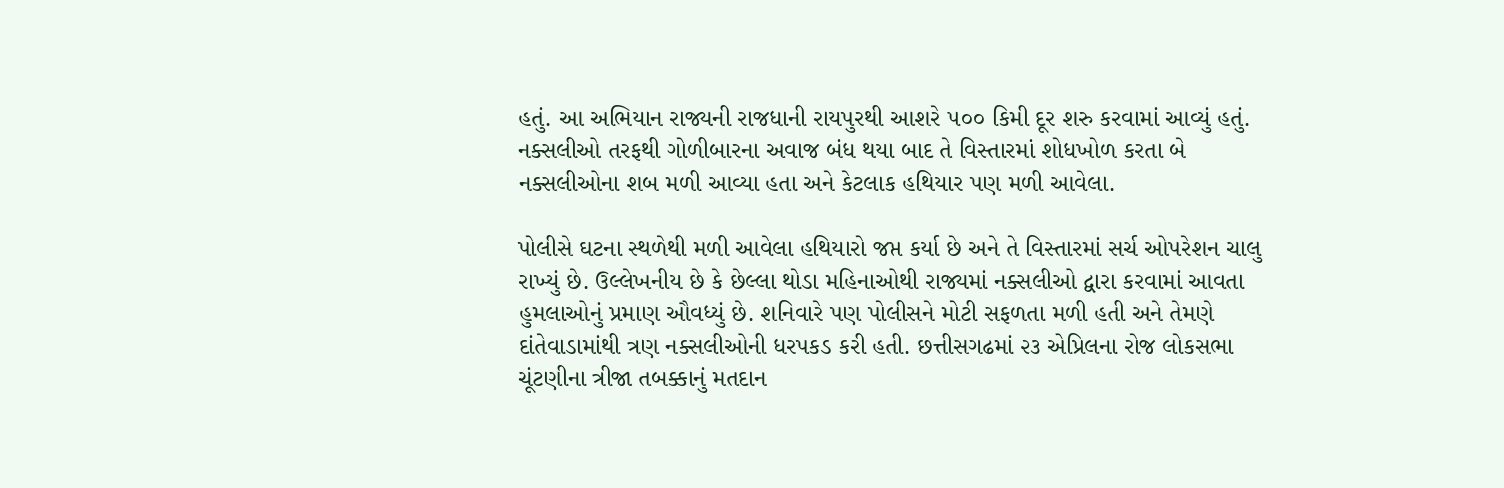હતું. આ અભિયાન રાજ્યની રાજધાની રાયપુરથી આશરે ૫૦૦ કિમી દૂર શરુ કરવામાં આવ્યું હતું. નક્સલીઓ તરફથી ગોળીબારના અવાજ બંધ થયા બાદ તે વિસ્તારમાં શોધખોળ કરતા બે નક્સલીઓના શબ મળી આવ્યા હતા અને કેટલાક હથિયાર પણ મળી આવેલા.

પોલીસે ઘટના સ્થળેથી મળી આવેલા હથિયારો જપ્ત કર્યા છે અને તે વિસ્તારમાં સર્ચ ઓપરેશન ચાલુ રાખ્યું છે. ઉલ્લેખનીય છે કે છેલ્લા થોડા મહિનાઓથી રાજ્યમાં નક્સલીઓ દ્વારા કરવામાં આવતા હુમલાઓનું પ્રમાણ ઔવધ્યું છે. શનિવારે પણ પોલીસને મોટી સફળતા મળી હતી અને તેમણે દાંતેવાડામાંથી ત્રણ નક્સલીઓની ધરપકડ કરી હતી. છત્તીસગઢમાં ૨૩ એપ્રિલના રોજ લોકસભા ચૂંટણીના ત્રીજા તબક્કાનું મતદાન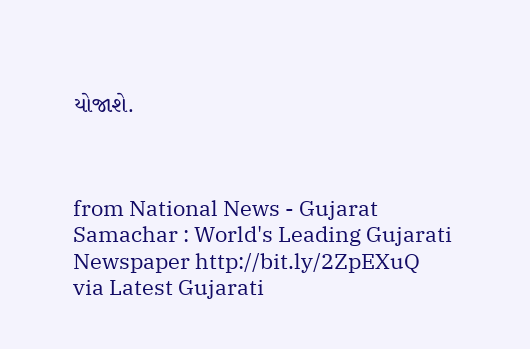યોજાશે.



from National News - Gujarat Samachar : World's Leading Gujarati Newspaper http://bit.ly/2ZpEXuQ
via Latest Gujarati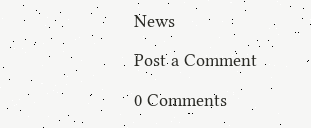News

Post a Comment

0 Comments